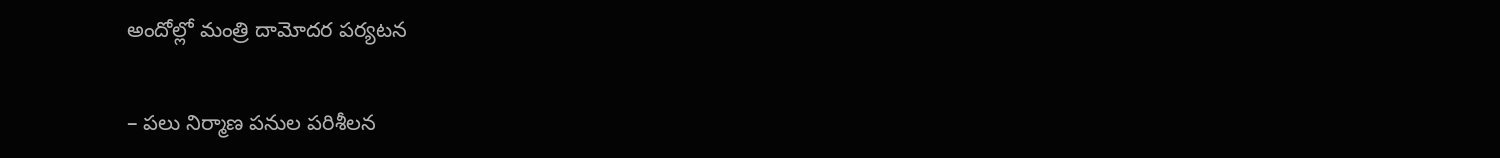అందోల్లో మంత్రి దామోదర పర్యటన

– పలు నిర్మాణ పనుల పరిశీలన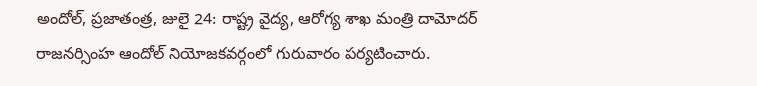అందోల్, ప్రజాతంత్ర, జులై 24: రాష్ట్ర వైద్య, ఆరోగ్య శాఖ మంత్రి దామోదర్ రాజనర్సింహ ఆందోల్ నియోజకవర్గంలో గురువారం పర్యటించారు.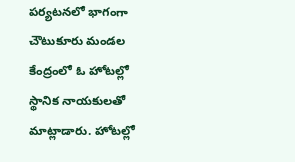పర్యటనలో భాగంగా చౌటుకూరు మండల కేంద్రంలో ఓ హోటల్లో స్థానిక నాయకులతో మాట్లాడారు. హోటల్లో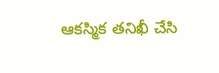ఆకస్మిక తనిఖీ చేసి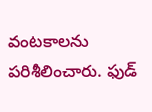వంటకాలను పరిశీలించారు. ఫుడ్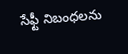సేఫ్టీ నిబంధలను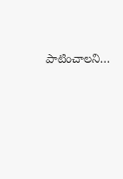పాటించాలని…